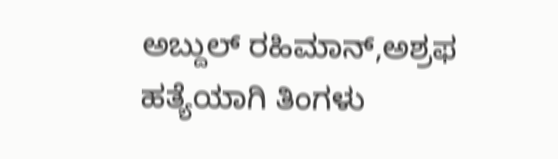ಅಬ್ದುಲ್ ರಹಿಮಾನ್,ಅಶ್ರಫ ಹತ್ಯೆಯಾಗಿ ತಿಂಗಳು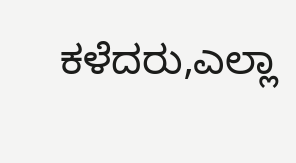ಕಳೆದರು,ಎಲ್ಲಾ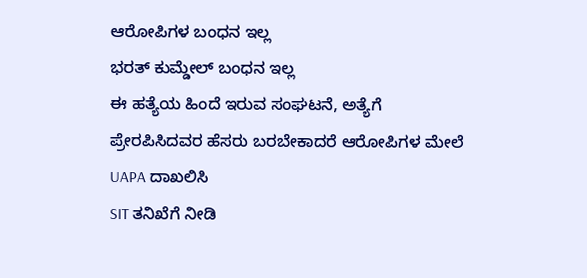ಆರೋಪಿಗಳ ಬಂಧನ ಇಲ್ಲ
ಭರತ್ ಕುಮ್ಡೇಲ್ ಬಂಧನ ಇಲ್ಲ
ಈ ಹತ್ಯೆಯ ಹಿಂದೆ ಇರುವ ಸಂಘಟನೆ, ಅತ್ಯೆಗೆ ಪ್ರೇರಪಿಸಿದವರ ಹೆಸರು ಬರಬೇಕಾದರೆ ಆರೋಪಿಗಳ ಮೇಲೆ UAPA ದಾಖಲಿಸಿ
SIT ತನಿಖೆಗೆ ನೀಡಿ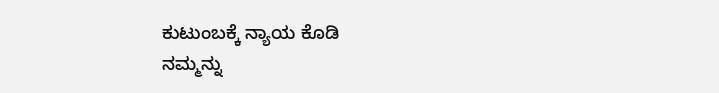ಕುಟುಂಬಕ್ಕೆ ನ್ಯಾಯ ಕೊಡಿ
ನಮ್ಮನ್ನು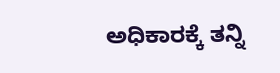ಅಧಿಕಾರಕ್ಕೆ ತನ್ನಿ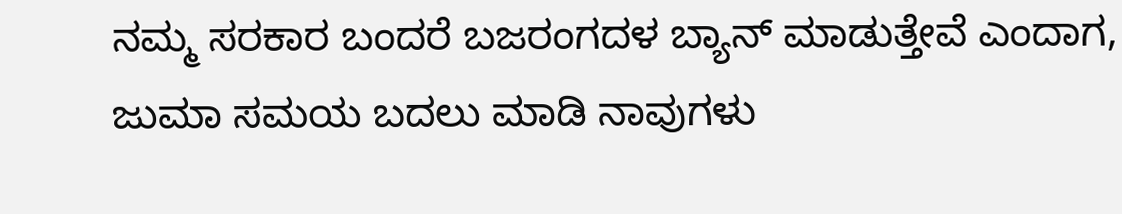ನಮ್ಮ ಸರಕಾರ ಬಂದರೆ ಬಜರಂಗದಳ ಬ್ಯಾನ್ ಮಾಡುತ್ತೇವೆ ಎಂದಾಗ, ಜುಮಾ ಸಮಯ ಬದಲು ಮಾಡಿ ನಾವುಗಳು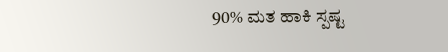90% ಮತ ಹಾಕಿ ಸ್ಪಷ್ಟ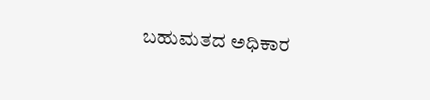ಬಹುಮತದ ಅಧಿಕಾರ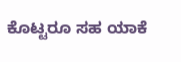ಕೊಟ್ಟರೂ ಸಹ ಯಾಕೆ